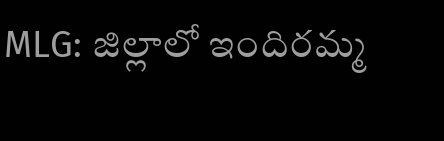MLG: జిల్లాలో ఇందిరమ్మ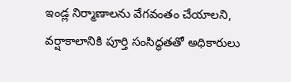ఇండ్ల నిర్మాణాలను వేగవంతం చేయాలని, వర్షాకాలానికి పూర్తి సంసిద్ధతతో అధికారులు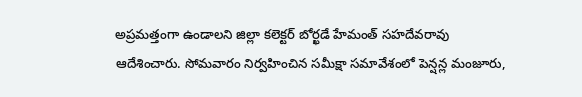అప్రమత్తంగా ఉండాలని జిల్లా కలెక్టర్ బోర్ఖడే హేమంత్ సహదేవరావు ఆదేశించారు. సోమవారం నిర్వహించిన సమీక్షా సమావేశంలో పెన్షన్ల మంజూరు,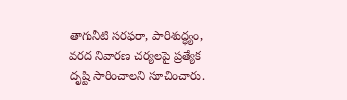తాగునీటి సరఫరా, పారిశుద్ధ్యం, వరద నివారణ చర్యలపై ప్రత్యేక దృష్టి సారించాలని సూచించారు.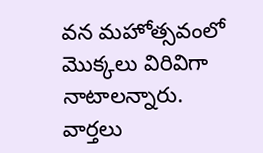వన మహోత్సవంలో మొక్కలు విరివిగా నాటాలన్నారు.
వార్తలు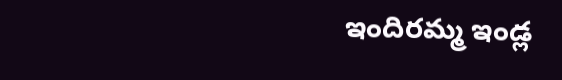ఇందిరమ్మ ఇండ్ల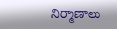నిర్మాణాలు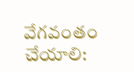వేగవంతం చేయాలి: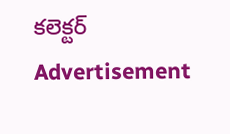కలెక్టర్
Advertisement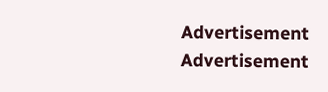Advertisement
Advertisement